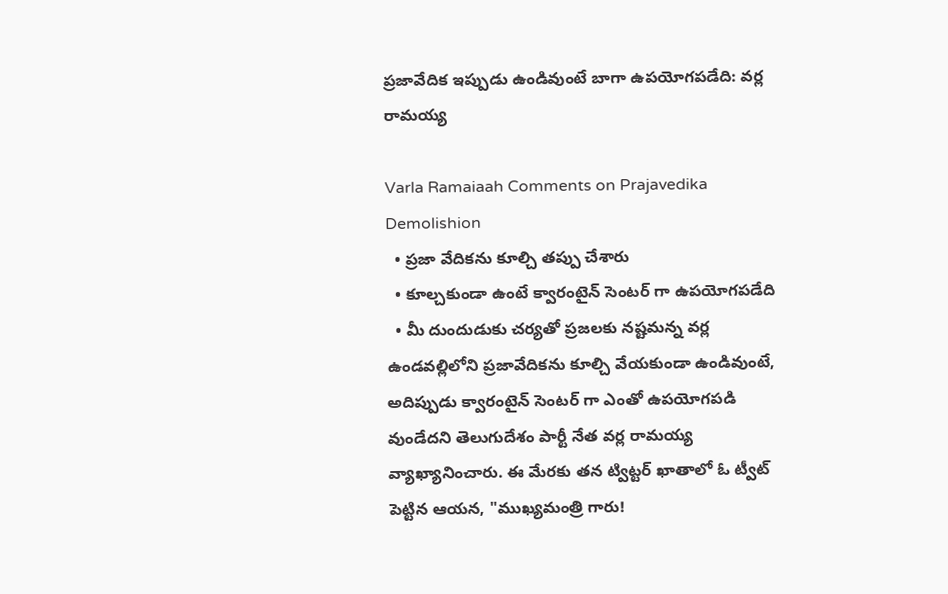ప్రజావేదిక ఇప్పుడు ఉండివుంటే బాగా ఉపయోగపడేది: వర్ల రామయ్య

Varla Ramaiaah Comments on Prajavedika Demolishion
  • ప్రజా వేదికను కూల్చి తప్పు చేశారు
  • కూల్చకుండా ఉంటే క్వారంటైన్ సెంటర్ గా ఉపయోగపడేది
  • మీ దుందుడుకు చర్యతో ప్రజలకు నష్టమన్న వర్ల
ఉండవల్లిలోని ప్రజావేదికను కూల్చి వేయకుండా ఉండివుంటే, అదిప్పుడు క్వారంటైన్ సెంటర్ గా ఎంతో ఉపయోగపడి వుండేదని తెలుగుదేశం పార్టీ నేత వర్ల రామయ్య వ్యాఖ్యానించారు. ఈ మేరకు తన ట్విట్టర్ ఖాతాలో ఓ ట్వీట్ పెట్టిన ఆయన, "ముఖ్యమంత్రి గారు!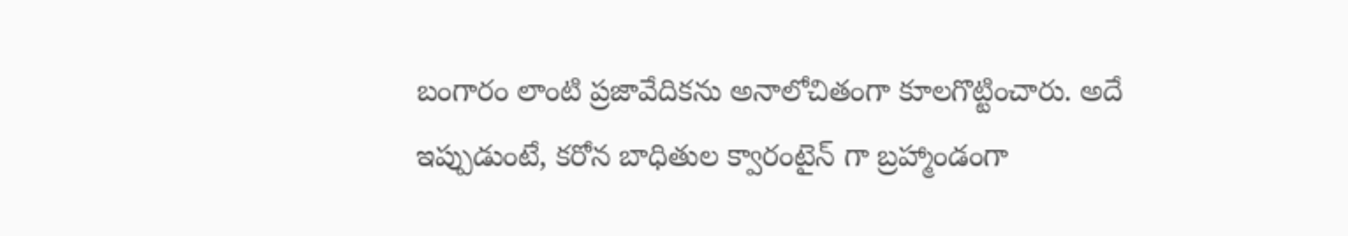బంగారం లాంటి ప్రజావేదికను అనాలోచితంగా కూలగొట్టించారు. అదే ఇప్పుడుంటే, కరోన బాధితుల క్వారంటైన్ గా బ్రహ్మాండంగా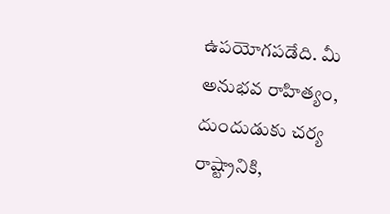ఉపయోగపడేది. మీ అనుభవ రాహిత్యం, దుందుడుకు చర్య రాష్ట్రానికి,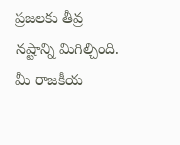ప్రజలకు తీవ్ర నష్టాన్ని మిగిల్చింది. మీ రాజకీయ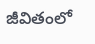జీవితంలో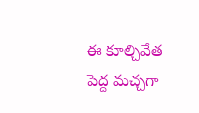ఈ కూల్చివేత పెద్ద మచ్చగా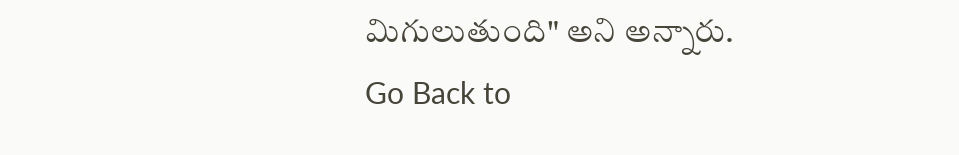మిగులుతుంది" అని అన్నారు.
Go Back to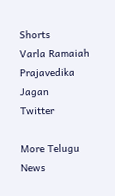Shorts
Varla Ramaiah
Prajavedika
Jagan
Twitter

More Telugu News